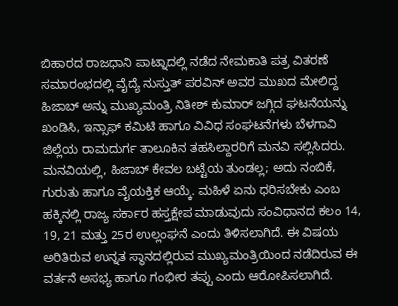ಬಿಹಾರದ ರಾಜಧಾನಿ ಪಾಟ್ನಾದಲ್ಲಿ ನಡೆದ ನೇಮಕಾತಿ ಪತ್ರ ವಿತರಣೆ ಸಮಾರಂಭದಲ್ಲಿ ವೈದ್ಯೆ ನುಸ್ತುತ್ ಪರವಿನ್ ಅವರ ಮುಖದ ಮೇಲಿದ್ದ ಹಿಜಾಬ್ ಅನ್ನು ಮುಖ್ಯಮಂತ್ರಿ ನಿತೀಶ್ ಕುಮಾರ್ ಜಗ್ಗಿದ ಘಟನೆಯನ್ನು ಖಂಡಿಸಿ, ಇನ್ಸಾಫ್ ಕಮಿಟಿ ಹಾಗೂ ವಿವಿಧ ಸಂಘಟನೆಗಳು ಬೆಳಗಾವಿ ಜಿಲ್ಲೆಯ ರಾಮದುರ್ಗ ತಾಲೂಕಿನ ತಹಸಿಲ್ದಾರರಿಗೆ ಮನವಿ ಸಲ್ಲಿಸಿದರು.
ಮನವಿಯಲ್ಲಿ, ಹಿಜಾಬ್ ಕೇವಲ ಬಟ್ಟೆಯ ತುಂಡಲ್ಲ; ಅದು ನಂಬಿಕೆ, ಗುರುತು ಹಾಗೂ ವೈಯಕ್ತಿಕ ಆಯ್ಕೆ. ಮಹಿಳೆ ಏನು ಧರಿಸಬೇಕು ಎಂಬ ಹಕ್ಕಿನಲ್ಲಿ ರಾಜ್ಯ ಸರ್ಕಾರ ಹಸ್ತಕ್ಷೇಪ ಮಾಡುವುದು ಸಂವಿಧಾನದ ಕಲಂ 14, 19, 21 ಮತ್ತು 25ರ ಉಲ್ಲಂಘನೆ ಎಂದು ತಿಳಿಸಲಾಗಿದೆ. ಈ ವಿಷಯ ಅರಿತಿರುವ ಉನ್ನತ ಸ್ಥಾನದಲ್ಲಿರುವ ಮುಖ್ಯಮಂತ್ರಿಯಿಂದ ನಡೆದಿರುವ ಈ ವರ್ತನೆ ಅಸಭ್ಯ ಹಾಗೂ ಗಂಭೀರ ತಪ್ಪು ಎಂದು ಆರೋಪಿಸಲಾಗಿದೆ.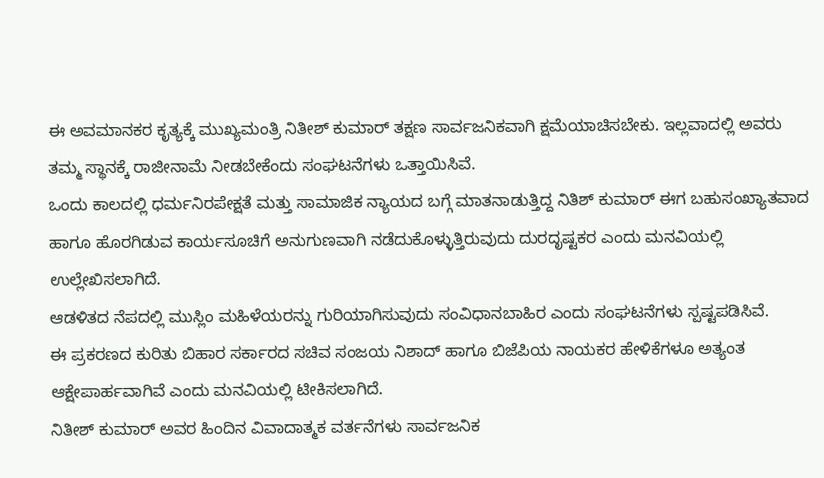ಈ ಅವಮಾನಕರ ಕೃತ್ಯಕ್ಕೆ ಮುಖ್ಯಮಂತ್ರಿ ನಿತೀಶ್ ಕುಮಾರ್ ತಕ್ಷಣ ಸಾರ್ವಜನಿಕವಾಗಿ ಕ್ಷಮೆಯಾಚಿಸಬೇಕು. ಇಲ್ಲವಾದಲ್ಲಿ ಅವರು ತಮ್ಮ ಸ್ಥಾನಕ್ಕೆ ರಾಜೀನಾಮೆ ನೀಡಬೇಕೆಂದು ಸಂಘಟನೆಗಳು ಒತ್ತಾಯಿಸಿವೆ.
ಒಂದು ಕಾಲದಲ್ಲಿ ಧರ್ಮನಿರಪೇಕ್ಷತೆ ಮತ್ತು ಸಾಮಾಜಿಕ ನ್ಯಾಯದ ಬಗ್ಗೆ ಮಾತನಾಡುತ್ತಿದ್ದ ನಿತಿಶ್ ಕುಮಾರ್ ಈಗ ಬಹುಸಂಖ್ಯಾತವಾದ ಹಾಗೂ ಹೊರಗಿಡುವ ಕಾರ್ಯಸೂಚಿಗೆ ಅನುಗುಣವಾಗಿ ನಡೆದುಕೊಳ್ಳುತ್ತಿರುವುದು ದುರದೃಷ್ಟಕರ ಎಂದು ಮನವಿಯಲ್ಲಿ ಉಲ್ಲೇಖಿಸಲಾಗಿದೆ.
ಆಡಳಿತದ ನೆಪದಲ್ಲಿ ಮುಸ್ಲಿಂ ಮಹಿಳೆಯರನ್ನು ಗುರಿಯಾಗಿಸುವುದು ಸಂವಿಧಾನಬಾಹಿರ ಎಂದು ಸಂಘಟನೆಗಳು ಸ್ಪಷ್ಟಪಡಿಸಿವೆ.
ಈ ಪ್ರಕರಣದ ಕುರಿತು ಬಿಹಾರ ಸರ್ಕಾರದ ಸಚಿವ ಸಂಜಯ ನಿಶಾದ್ ಹಾಗೂ ಬಿಜೆಪಿಯ ನಾಯಕರ ಹೇಳಿಕೆಗಳೂ ಅತ್ಯಂತ ಆಕ್ಷೇಪಾರ್ಹವಾಗಿವೆ ಎಂದು ಮನವಿಯಲ್ಲಿ ಟೀಕಿಸಲಾಗಿದೆ.
ನಿತೀಶ್ ಕುಮಾರ್ ಅವರ ಹಿಂದಿನ ವಿವಾದಾತ್ಮಕ ವರ್ತನೆಗಳು ಸಾರ್ವಜನಿಕ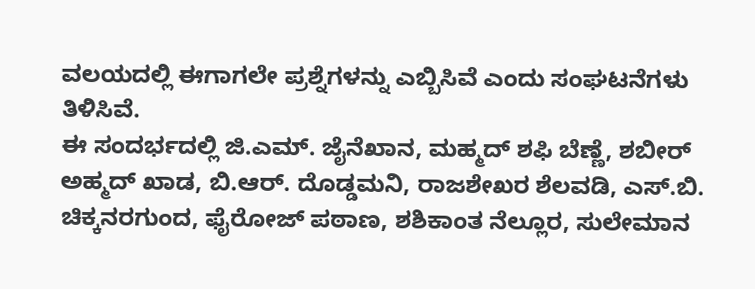ವಲಯದಲ್ಲಿ ಈಗಾಗಲೇ ಪ್ರಶ್ನೆಗಳನ್ನು ಎಬ್ಬಿಸಿವೆ ಎಂದು ಸಂಘಟನೆಗಳು ತಿಳಿಸಿವೆ.
ಈ ಸಂದರ್ಭದಲ್ಲಿ ಜಿ.ಎಮ್. ಜೈನೆಖಾನ, ಮಹ್ಮದ್ ಶಫಿ ಬೆಣ್ಣೆ, ಶಬೀರ್ ಅಹ್ಮದ್ ಖಾಡ, ಬಿ.ಆರ್. ದೊಡ್ಡಮನಿ, ರಾಜಶೇಖರ ಶೆಲವಡಿ, ಎಸ್.ಬಿ. ಚಿಕ್ಕನರಗುಂದ, ಫೈರೋಜ್ ಪಠಾಣ, ಶಶಿಕಾಂತ ನೆಲ್ಲೂರ, ಸುಲೇಮಾನ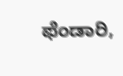ಫೆಂಡಾರಿ,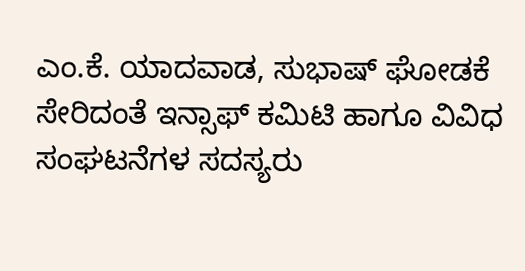ಎಂ.ಕೆ. ಯಾದವಾಡ, ಸುಭಾಷ್ ಘೋಡಕೆ ಸೇರಿದಂತೆ ಇನ್ಸಾಫ್ ಕಮಿಟಿ ಹಾಗೂ ವಿವಿಧ ಸಂಘಟನೆಗಳ ಸದಸ್ಯರು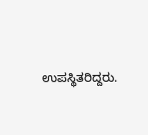ಉಪಸ್ಥಿತರಿದ್ದರು.